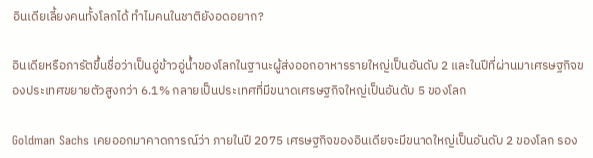อินเดียเลี้ยงคนทั้งโลกได้ ทำไมคนในชาติยังอดอยาก?

อินเดียหรือภารัตขึ้นชื่อว่าเป็นอู่ข้าวอู่น้ำของโลกในฐานะผู้ส่งออกอาหารรายใหญ่เป็นอันดับ 2 และในปีที่ผ่านมาเศรษฐกิจของประเทศขยายตัวสูงกว่า 6.1% กลายเป็นประเทศที่มีขนาดเศรษฐกิจใหญ่เป็นอันดับ 5 ของโลก

Goldman Sachs เคยออกมาคาดการณ์ว่า ภายในปี 2075 เศรษฐกิจของอินเดียจะมีขนาดใหญ่เป็นอันดับ 2 ของโลก รอง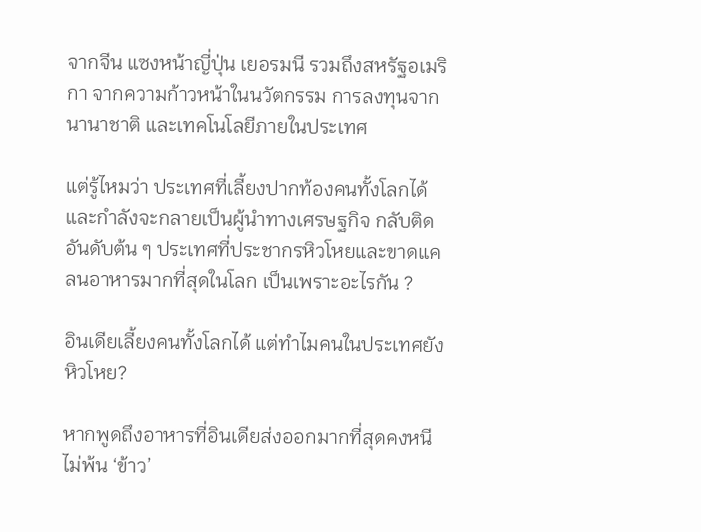จากจีน แซงหน้าญี่ปุ่น เยอรมนี รวมถึงสหรัฐอเมริกา จากความก้าวหน้าในนวัตกรรม การลงทุนจากนานาชาติ และเทคโนโลยีภายในประเทศ

แต่รู้ไหมว่า ประเทศที่เลี้ยงปากท้องคนทั้งโลกได้และกำลังจะกลายเป็นผู้นำทางเศรษฐกิจ กลับติดอันดับต้น ๆ ประเทศที่ประชากรหิวโหยและขาดแคลนอาหารมากที่สุดในโลก เป็นเพราะอะไรกัน ?

อินเดียเลี้ยงคนทั้งโลกได้ แต่ทำไมคนในประเทศยังหิวโหย?

หากพูดถึงอาหารที่อินเดียส่งออกมากที่สุดคงหนีไม่พ้น ‘ข้าว’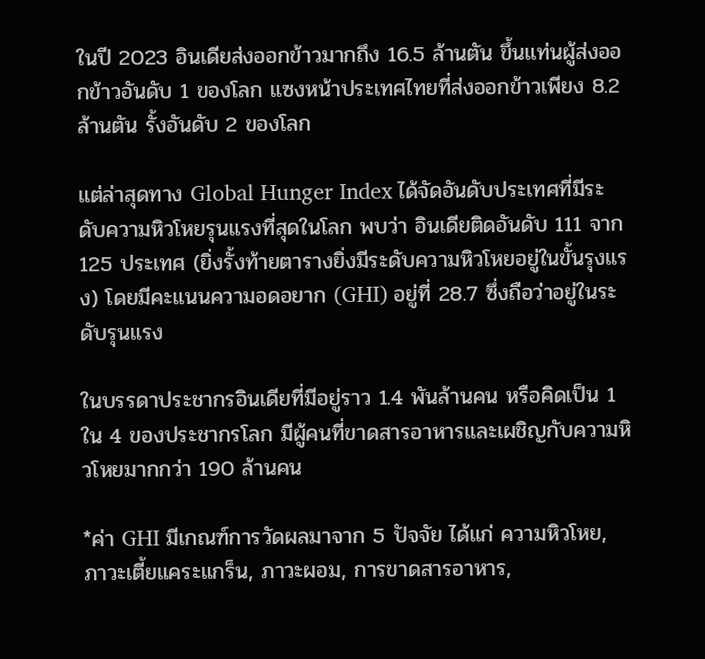ในปี 2023 อินเดียส่งออกข้าวมากถึง 16.5 ล้านตัน ขึ้นแท่นผู้ส่งออกข้าวอันดับ 1 ของโลก แซงหน้าประเทศไทยที่ส่งออกข้าวเพียง 8.2 ล้านตัน รั้งอันดับ 2 ของโลก

แต่ล่าสุดทาง Global Hunger Index ได้จัดอันดับประเทศที่มีระดับความหิวโหยรุนแรงที่สุดในโลก พบว่า อินเดียติดอันดับ 111 จาก 125 ประเทศ (ยิ่งรั้งท้ายตารางยิ่งมีระดับความหิวโหยอยู่ในขั้นรุงแรง) โดยมีคะแนนความอดอยาก (GHI) อยู่ที่ 28.7 ซึ่งถือว่าอยู่ในระดับรุนแรง

ในบรรดาประชากรอินเดียที่มีอยู่ราว 1.4 พันล้านคน หรือคิดเป็น 1 ใน 4 ของประชากรโลก มีผู้คนที่ขาดสารอาหารและเผชิญกับความหิวโหยมากกว่า 190 ล้านคน

*ค่า GHI มีเกณฑ์การวัดผลมาจาก 5 ปัจจัย ได้แก่ ความหิวโหย, ภาวะเตี้ยแคระแกร็น, ภาวะผอม, การขาดสารอาหาร,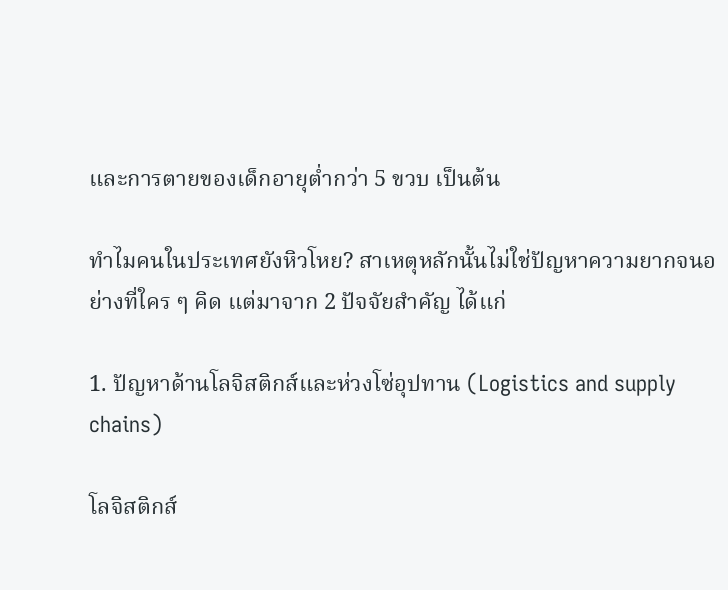และการตายของเด็กอายุต่ำกว่า 5 ขวบ เป็นต้น

ทำไมคนในประเทศยังหิวโหย? สาเหตุหลักนั้นไม่ใช่ปัญหาความยากจนอย่างที่ใคร ๆ คิด แต่มาจาก 2 ปัจจัยสำคัญ ได้แก่

1. ปัญหาด้านโลจิสติกส์และห่วงโซ่อุปทาน (Logistics and supply chains)

โลจิสติกส์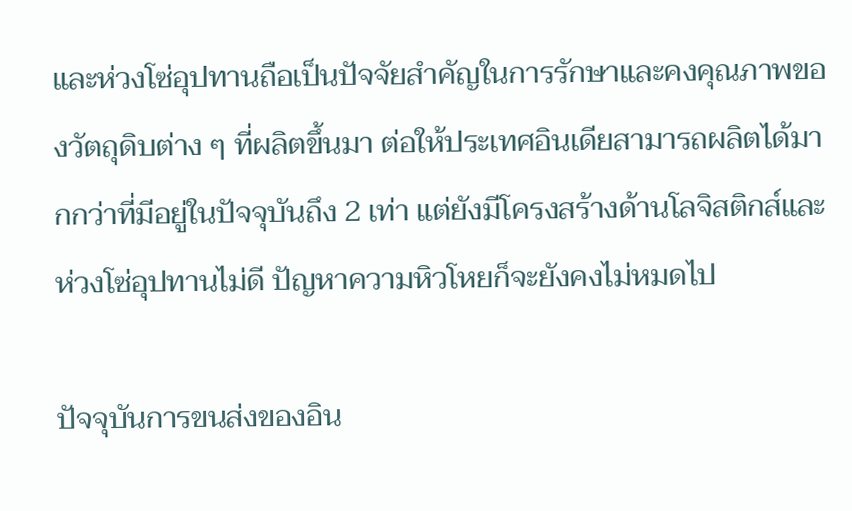และห่วงโซ่อุปทานถือเป็นปัจจัยสำคัญในการรักษาและคงคุณภาพของวัตถุดิบต่าง ๆ ที่ผลิตขึ้นมา ต่อให้ประเทศอินเดียสามารถผลิตได้มากกว่าที่มีอยู่ในปัจจุบันถึง 2 เท่า แต่ยังมีโครงสร้างด้านโลจิสติกส์และห่วงโซ่อุปทานไม่ดี ปัญหาความหิวโหยก็จะยังคงไม่หมดไป

ปัจจุบันการขนส่งของอิน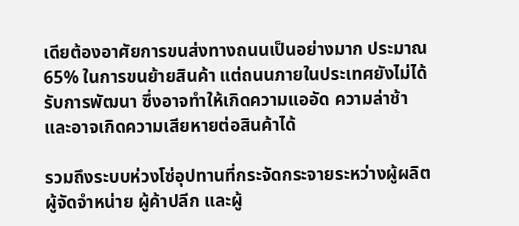เดียต้องอาศัยการขนส่งทางถนนเป็นอย่างมาก ประมาณ 65% ในการขนย้ายสินค้า แต่ถนนภายในประเทศยังไม่ได้รับการพัฒนา ซึ่งอาจทำให้เกิดความแออัด ความล่าช้า และอาจเกิดความเสียหายต่อสินค้าได้

รวมถึงระบบห่วงโซ่อุปทานที่กระจัดกระจายระหว่างผู้ผลิต ผู้จัดจำหน่าย ผู้ค้าปลีก และผู้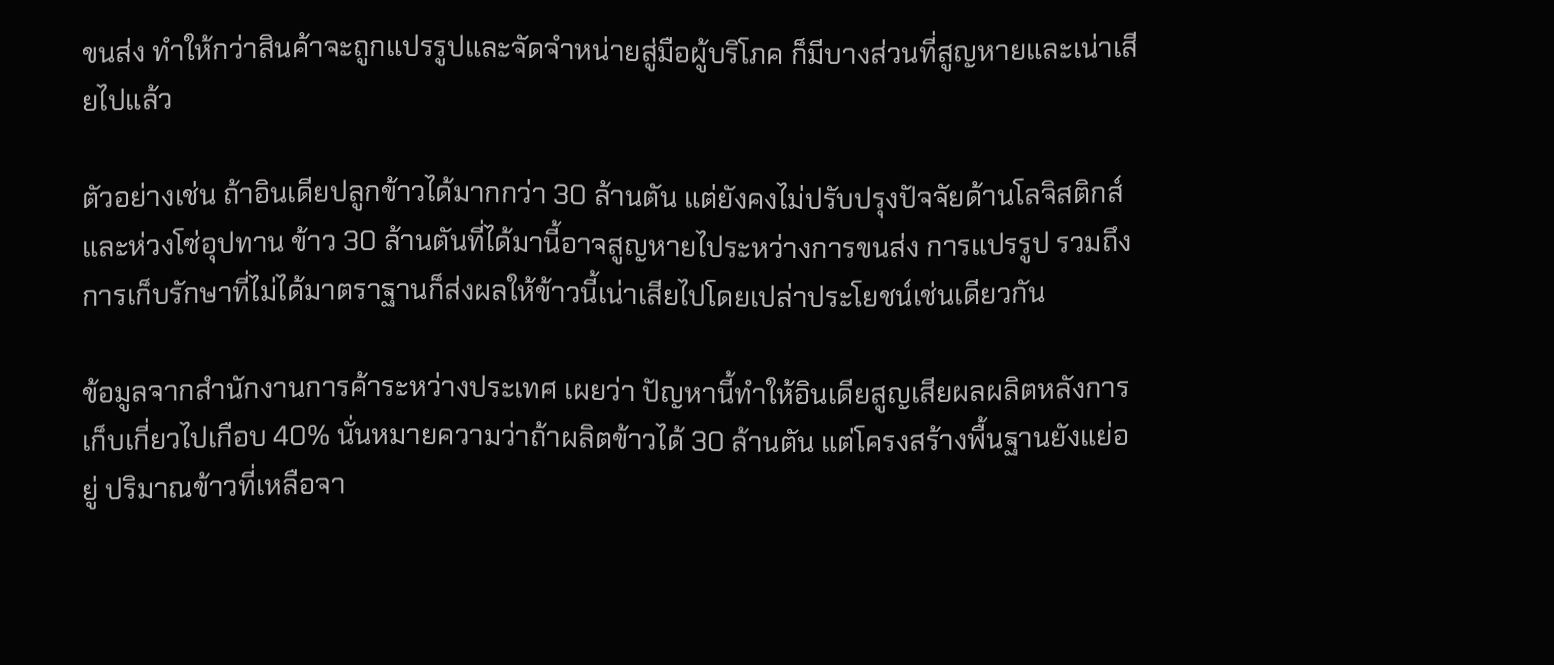ขนส่ง ทำให้กว่าสินค้าจะถูกแปรรูปและจัดจำหน่ายสู่มือผู้บริโภค ก็มีบางส่วนที่สูญหายและเน่าเสียไปแล้ว

ตัวอย่างเช่น ถ้าอินเดียปลูกข้าวได้มากกว่า 30 ล้านตัน แต่ยังคงไม่ปรับปรุงปัจจัยด้านโลจิสติกส์และห่วงโซ่อุปทาน ข้าว 30 ล้านตันที่ได้มานี้อาจสูญหายไประหว่างการขนส่ง การแปรรูป รวมถึงการเก็บรักษาที่ไม่ได้มาตราฐานก็ส่งผลให้ข้าวนี้เน่าเสียไปโดยเปล่าประโยชน์เช่นเดียวกัน

ข้อมูลจากสำนักงานการค้าระหว่างประเทศ เผยว่า ปัญหานี้ทำให้อินเดียสูญเสียผลผลิตหลังการเก็บเกี่ยวไปเกือบ 40% นั่นหมายความว่าถ้าผลิตข้าวได้ 30 ล้านตัน แต่โครงสร้างพื้นฐานยังแย่อยู่ ปริมาณข้าวที่เหลือจา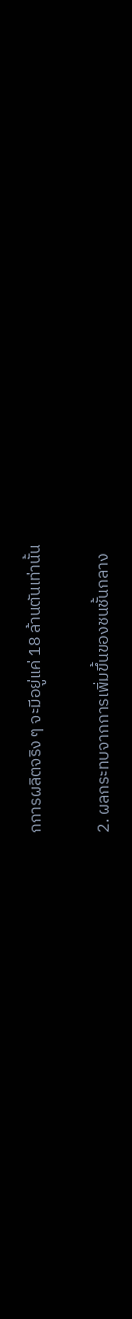กการผลิตจริง ๆ จะมีอยู่แค่ 18 ล้านตันเท่านั้น

2. ผลกระทบจากการเพิ่มขึ้นของชนชั้นกลาง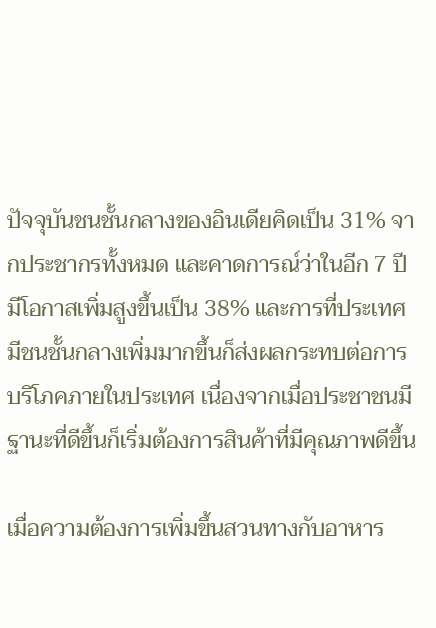ปัจจุบันชนชั้นกลางของอินเดียคิดเป็น 31% จากประชากรทั้งหมด และคาดการณ์ว่าในอีก 7 ปีมีโอกาสเพิ่มสูงขึ้นเป็น 38% และการที่ประเทศมีชนชั้นกลางเพิ่มมากขึ้นก็ส่งผลกระทบต่อการบริโภคภายในประเทศ เนื่องจากเมื่อประชาชนมีฐานะที่ดีขึ้นก็เริ่มต้องการสินค้าที่มีคุณภาพดีขึ้น

เมื่อความต้องการเพิ่มขึ้นสวนทางกับอาหาร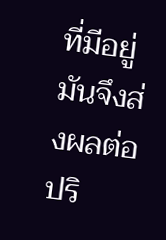ที่มีอยู่มันจึงส่งผลต่อปริ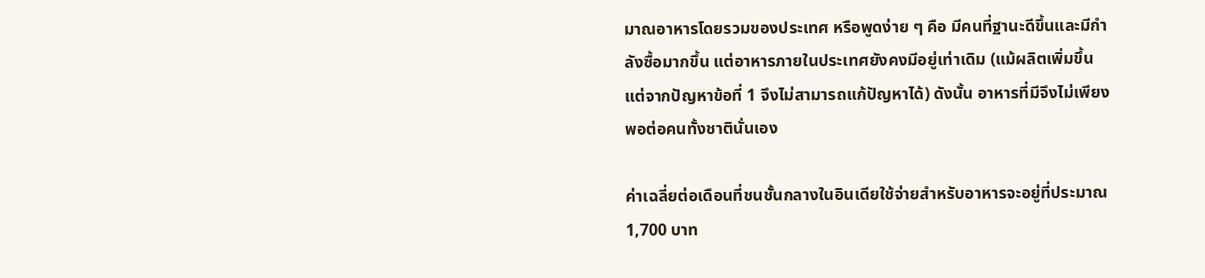มาณอาหารโดยรวมของประเทศ หรือพูดง่าย ๆ คือ มีคนที่ฐานะดีขึ้นและมีกำลังซื้อมากขึ้น แต่อาหารภายในประเทศยังคงมีอยู่เท่าเดิม (แม้ผลิตเพิ่มขึ้นแต่จากปัญหาข้อที่ 1 จึงไม่สามารถแก้ปัญหาได้) ดังนั้น อาหารที่มีจึงไม่เพียงพอต่อคนทั้งชาตินั่นเอง

ค่าเฉลี่ยต่อเดือนที่ชนชั้นกลางในอินเดียใช้จ่ายสำหรับอาหารจะอยู่ที่ประมาณ 1,700 บาท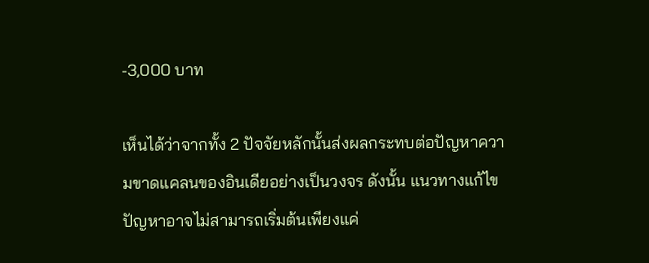-3,000 บาท

เห็นได้ว่าจากทั้ง 2 ปัจจัยหลักนั้นส่งผลกระทบต่อปัญหาความขาดแคลนของอินเดียอย่างเป็นวงจร ดังนั้น แนวทางแก้ไขปัญหาอาจไม่สามารถเริ่มต้นเพียงแค่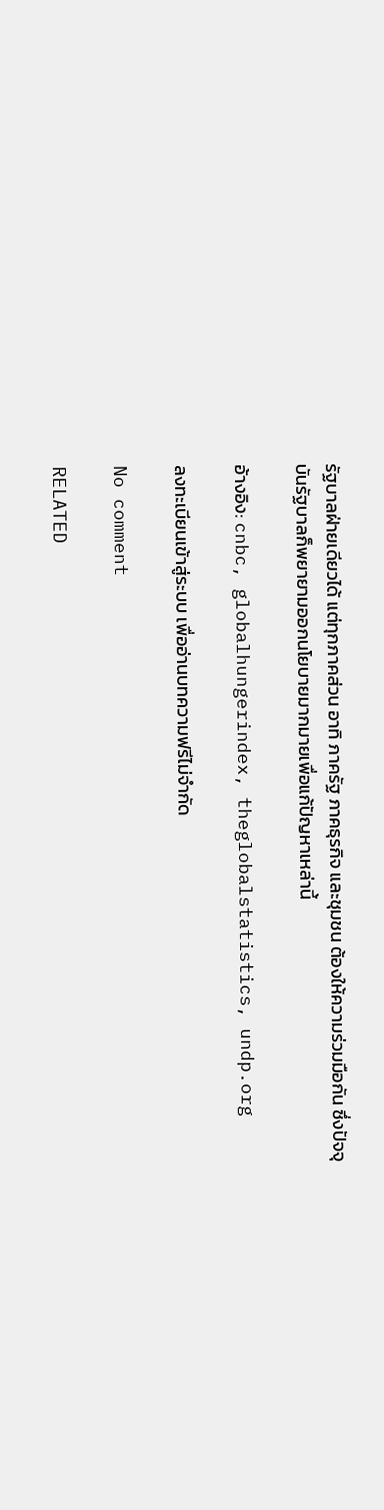รัฐบาลฝ่ายเดียวได้ แต่ทุกภาคส่วน อาทิ ภาครัฐ ภาคธุรกิจ และชุมชน ต้องให้ความร่วมมือกัน ซึ่งปัจจุบันรัฐบาลก็พยายามออกนโยบายมากมายเพื่อแก้ปัญหาเหล่านี้

อ้างอิง: cnbc, globalhungerindex, theglobalstatistics, undp.org

ลงทะเบียนเข้าสู่ระบบ เพื่ออ่านบทความฟรีไม่จำกัด

No comment

RELATED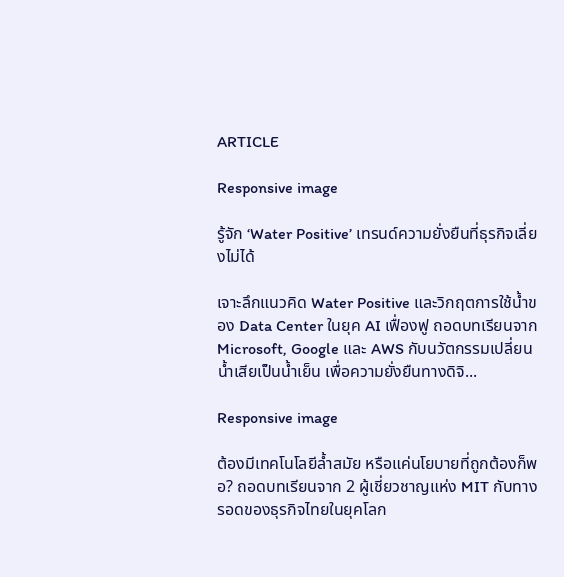ARTICLE

Responsive image

รู้จัก ‘Water Positive’ เทรนด์ความยั่งยืนที่ธุรกิจเลี่ยงไม่ได้

เจาะลึกแนวคิด Water Positive และวิกฤตการใช้น้ำของ Data Center ในยุค AI เฟื่องฟู ถอดบทเรียนจาก Microsoft, Google และ AWS กับนวัตกรรมเปลี่ยนน้ำเสียเป็นน้ำเย็น เพื่อความยั่งยืนทางดิจิ...

Responsive image

ต้องมีเทคโนโลยีล้ำสมัย หรือแค่นโยบายที่ถูกต้องก็พอ? ถอดบทเรียนจาก 2 ผู้เชี่ยวชาญแห่ง MIT กับทางรอดของธุรกิจไทยในยุคโลก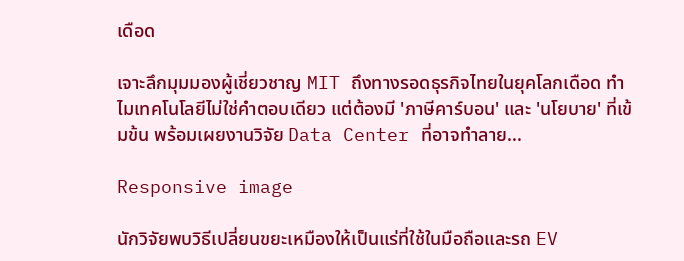เดือด

เจาะลึกมุมมองผู้เชี่ยวชาญ MIT ถึงทางรอดธุรกิจไทยในยุคโลกเดือด ทำไมเทคโนโลยีไม่ใช่คำตอบเดียว แต่ต้องมี 'ภาษีคาร์บอน' และ 'นโยบาย' ที่เข้มข้น พร้อมเผยงานวิจัย Data Center ที่อาจทำลาย...

Responsive image

นักวิจัยพบวิธีเปลี่ยนขยะเหมืองให้เป็นแร่ที่ใช้ในมือถือและรถ EV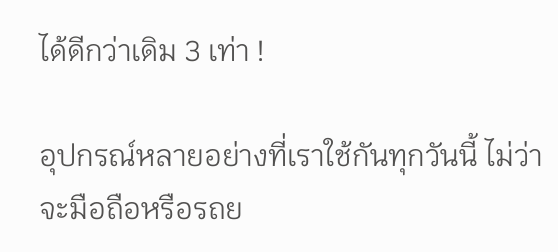ได้ดีกว่าเดิม 3 เท่า !

อุปกรณ์หลายอย่างที่เราใช้กันทุกวันนี้ ไม่ว่าจะมือถือหรือรถย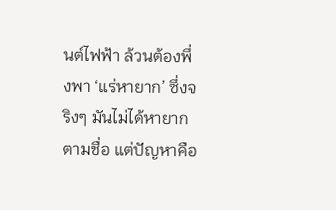นต์ไฟฟ้า ล้วนต้องพึ่งพา ‘แร่หายาก’ ซึ่งจริงๆ มันไม่ได้หายากตามชื่อ แต่ปัญหาคือ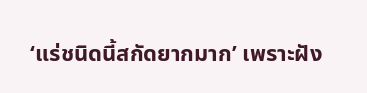‘แร่ชนิดนี้สกัดยากมาก’ เพราะฝัง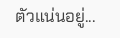ตัวแน่นอยู่...